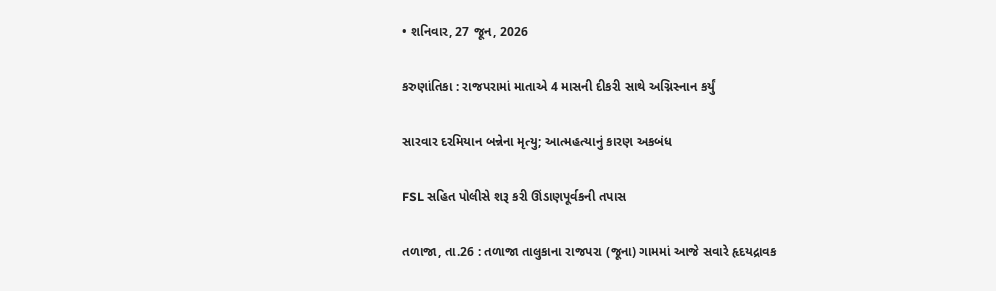• શનિવાર, 27 જૂન, 2026

કરુણાંતિકા : રાજપરામાં માતાએ 4 માસની દીકરી સાથે અગ્નિસ્નાન કર્યું

સારવાર દરમિયાન બન્નેના મૃત્યુ; આત્મહત્યાનું કારણ અકબંધ

FSL સહિત પોલીસે શરૂ કરી ઊંડાણપૂર્વકની તપાસ

તળાજા, તા.26 : તળાજા તાલુકાના રાજપરા (જૂના) ગામમાં આજે સવારે હૃદયદ્રાવક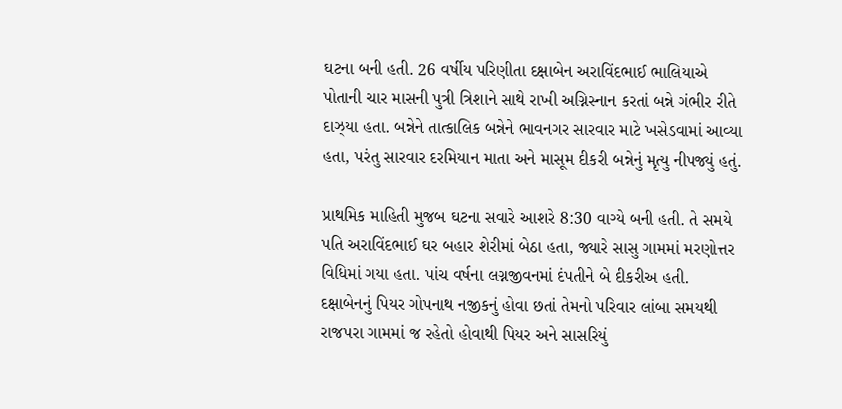ઘટના બની હતી. 26 વર્ષીય પરિણીતા દક્ષાબેન અરાવિંદભાઈ ભાલિયાએ પોતાની ચાર માસની પુત્રી ત્રિશાને સાથે રાખી અગ્નિસ્નાન કરતાં બન્ને ગંભીર રીતે દાઝ્યા હતા. બન્નેને તાત્કાલિક બન્નેને ભાવનગર સારવાર માટે ખસેડવામાં આવ્યા હતા, પરંતુ સારવાર દરમિયાન માતા અને માસૂમ દીકરી બન્નેનું મૃત્યુ નીપજ્યું હતું.

પ્રાથમિક માહિતી મુજબ ઘટના સવારે આશરે 8:30 વાગ્યે બની હતી. તે સમયે પતિ અરાવિંદભાઈ ઘર બહાર શેરીમાં બેઠા હતા, જ્યારે સાસુ ગામમાં મરણોત્તર વિધિમાં ગયા હતા. પાંચ વર્ષના લગ્નજીવનમાં દંપતીને બે દીકરીઅ હતી. દક્ષાબેનનું પિયર ગોપનાથ નજીકનું હોવા છતાં તેમનો પરિવાર લાંબા સમયથી રાજપરા ગામમાં જ રહેતો હોવાથી પિયર અને સાસરિયું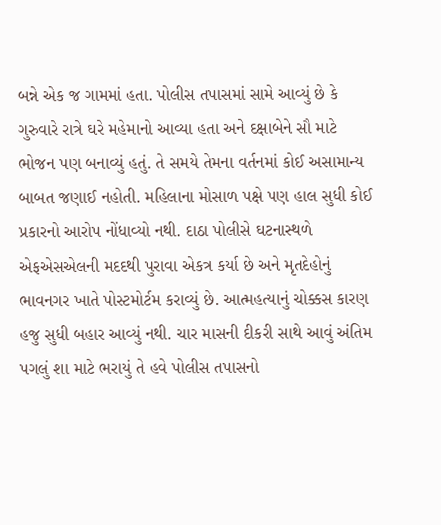બન્ને એક જ ગામમાં હતા. પોલીસ તપાસમાં સામે આવ્યું છે કે ગુરુવારે રાત્રે ઘરે મહેમાનો આવ્યા હતા અને દક્ષાબેને સૌ માટે ભોજન પણ બનાવ્યું હતું. તે સમયે તેમના વર્તનમાં કોઈ અસામાન્ય બાબત જણાઈ નહોતી. મહિલાના મોસાળ પક્ષે પણ હાલ સુધી કોઈ પ્રકારનો આરોપ નોંધાવ્યો નથી. દાઠા પોલીસે ઘટનાસ્થળે એફએસએલની મદદથી પુરાવા એકત્ર કર્યા છે અને મૃતદેહોનું ભાવનગર ખાતે પોસ્ટમોર્ટમ કરાવ્યું છે. આત્મહત્યાનું ચોક્કસ કારણ હજુ સુધી બહાર આવ્યું નથી. ચાર માસની દીકરી સાથે આવું અંતિમ પગલું શા માટે ભરાયું તે હવે પોલીસ તપાસનો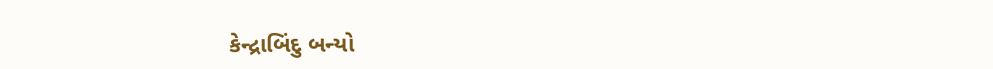કેન્દ્રાબિંદુ બન્યો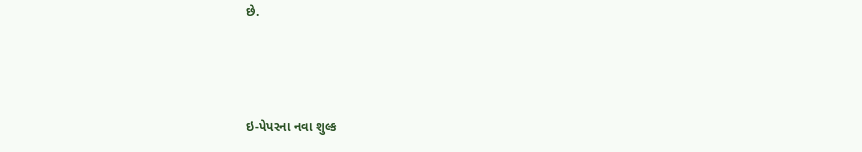છે.



ઇ-પેપરના નવા શુલ્ક